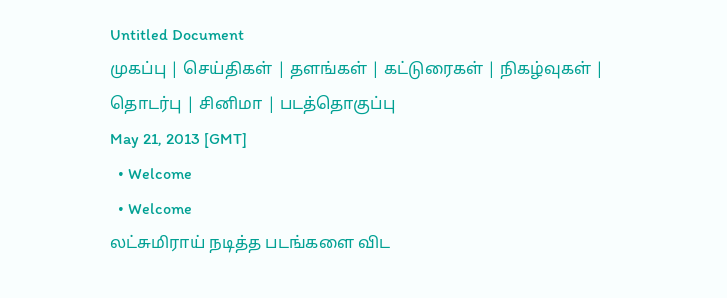Untitled Document
முகப்பு | செய்திகள் | தளங்கள் | கட்டுரைகள் | நிகழ்வுகள் | தொடர்பு | சினிமா | படத்தொகுப்பு
May 21, 2013 [GMT]
  • Welcome
  • Welcome
லட்சுமிராய் நடித்த படங்களை விட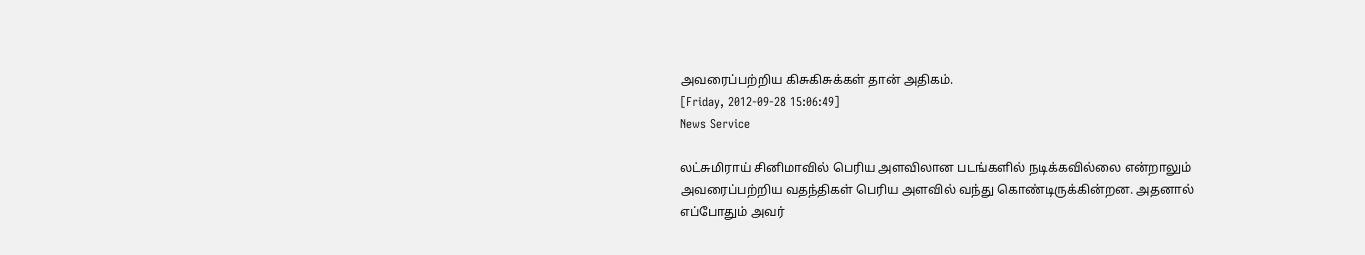அவரைப்பற்றிய கிசுகிசுக்கள் தான் அதிகம்.
[Friday, 2012-09-28 15:06:49]
News Service

லட்சுமிராய் சினிமாவில் பெரிய அளவிலான படங்களில் நடிக்கவில்லை என்றாலும் அவரைப்பற்றிய வதந்திகள் பெரிய அளவில் வந்து கொண்டிருக்கின்றன. அதனால் எப்போதும் அவர்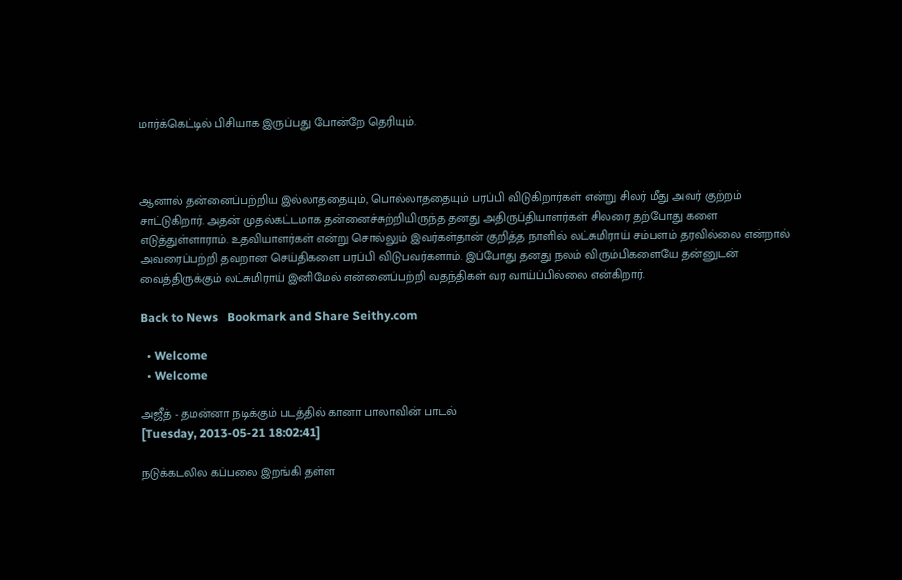மார்க்கெட்டில் பிசியாக இருப்பது போன்றே தெரியும்.



ஆனால் தன்னைப்பற்றிய இல்லாததையும், பொல்லாததையும் பரப்பி விடுகிறார்கள் என்று சிலர் மீது அவர் குற்றம் சாட்டுகிறார். அதன் முதல்கட்டமாக தன்னைச்சுற்றியிருந்த தனது அதிருப்தியாளர்கள் சிலரை தற்போது களை எடுத்துள்ளாராம். உதவியாளர்கள் என்று சொல்லும் இவர்கள்தான் குறித்த நாளில் லட்சுமிராய் சம்பளம் தரவில்லை என்றால் அவரைப்பற்றி தவறான செய்திகளை பரப்பி விடுபவர்களாம். இப்போது தனது நலம் விரும்பிகளையே தன்னுடன் வைத்திருக்கும் லட்சுமிராய் இனிமேல் என்னைப்பற்றி வதந்திகள் வர வாய்ப்பில்லை என்கிறார்.

Back to News   Bookmark and Share Seithy.com

  • Welcome
  • Welcome

அஜீத் - தமன்னா நடிக்கும் படத்தில் கானா பாலாவின் பாடல்
[Tuesday, 2013-05-21 18:02:41]

நடுக்கடலில கப்பலை இறங்கி தள்ள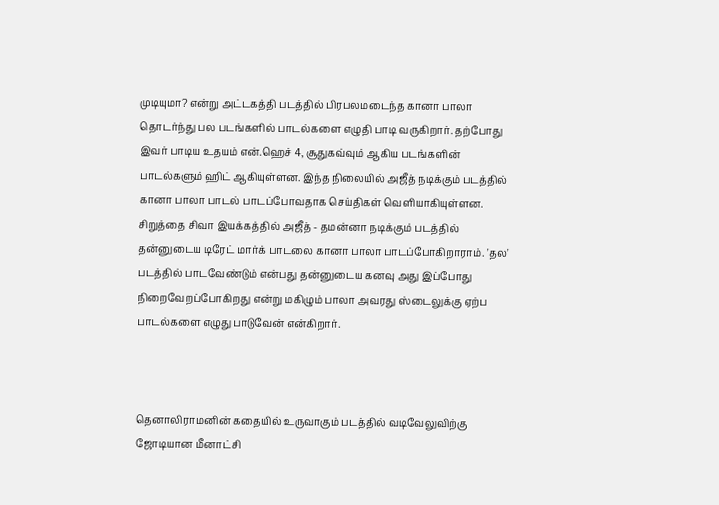முடியுமா? என்று அட்டகத்தி படத்தில் பிரபலமடைந்த கானா பாலா தொடர்ந்து பல படங்களில் பாடல்களை எழுதி பாடி வருகிறார். தற்போது இவர் பாடிய உதயம் என்.ஹெச் 4, சூதுகவ்வும் ஆகிய படங்களின் பாடல்களும் ஹிட் ஆகியுள்ளன. இந்த நிலையில் அஜீத் நடிக்கும் படத்தில் கானா பாலா பாடல் பாடப்போவதாக செய்திகள் வெளியாகியுள்ளன. சிறுத்தை சிவா இயக்கத்தில் அஜீத் - தமன்னா நடிக்கும் படத்தில் தன்னுடைய டிரேட் மார்க் பாடலை கானா பாலா பாடப்போகிறாராம். 'தல' படத்தில் பாடவேண்டும் என்பது தன்னுடைய கனவு அது இப்போது நிறைவேறப்போகிறது என்று மகிழும் பாலா அவரது ஸ்டைலுக்கு ஏற்ப பாடல்களை எழுது பாடுவேன் என்கிறார்.



தெனாலிராமனின் கதையில் உருவாகும் படத்தில் வடிவேலுவிற்கு ஜோடியான மீனாட்சி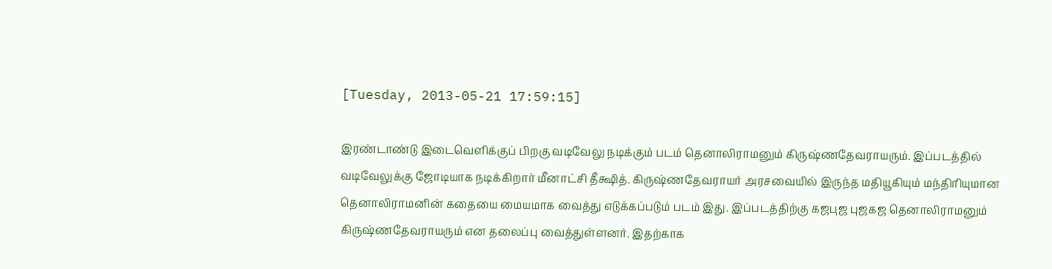[Tuesday, 2013-05-21 17:59:15]

இரண்டாண்டு இடைவெளிக்குப் பிறகு வடிவேலு நடிக்கும் படம் தெனாலிராமனும் கிருஷ்ணதேவராயரும். இப்படத்தில் வடிவேலுக்கு ஜோடியாக நடிக்கிறார் மீனாட்சி தீக்ஷித். கிருஷ்ணதேவராயர் அரசவையில் இருந்த மதியூகியும் மந்திரியுமான தெனாலிராமனின் கதையை மையமாக வைத்து எடுக்கப்படும் படம் இது. இப்படத்திற்கு கஜபுஜ புஜகஜ தெனாலிராமனும் கிருஷ்ணதேவராயரும் என தலைப்பு வைத்துள்ளனர். இதற்காக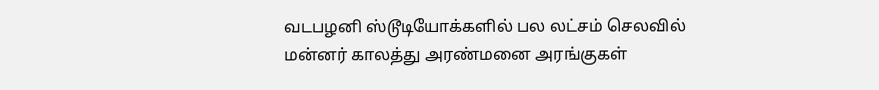வடபழனி ஸ்டூடியோக்களில் பல லட்சம் செலவில் மன்னர் காலத்து அரண்மனை அரங்குகள்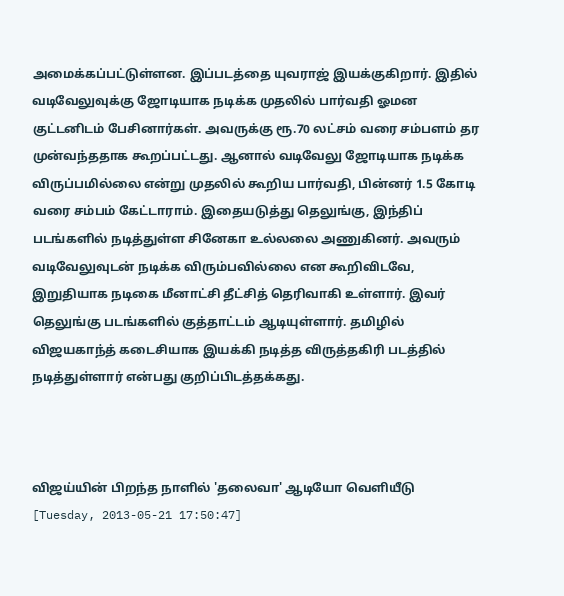அமைக்கப்பட்டுள்ளன. இப்படத்தை யுவராஜ் இயக்குகிறார். இதில் வடிவேலுவுக்கு ஜோடியாக நடிக்க முதலில் பார்வதி ஓமன குட்டனிடம் பேசினார்கள். அவருக்கு ரூ.70 லட்சம் வரை சம்பளம் தர முன்வந்ததாக கூறப்பட்டது. ஆனால் வடிவேலு ஜோடியாக நடிக்க விருப்பமில்லை என்று முதலில் கூறிய பார்வதி, பின்னர் 1.5 கோடி வரை சம்பம் கேட்டாராம். இதையடுத்து தெலுங்கு, இந்திப் படங்களில் நடித்துள்ள சினேகா உல்லலை அணுகினர். அவரும் வடிவேலுவுடன் நடிக்க விரும்பவில்லை என கூறிவிடவே, இறுதியாக நடிகை மீனாட்சி தீட்சித் தெரிவாகி உள்ளார். இவர் தெலுங்கு படங்களில் குத்தாட்டம் ஆடியுள்ளார். தமிழில் விஜயகாந்த் கடைசியாக இயக்கி நடித்த விருத்தகிரி படத்தில் நடித்துள்ளார் என்பது குறிப்பிடத்தக்கது.



விஜய்யின் பிறந்த நாளில் 'தலைவா' ஆடியோ வெளியீடு
[Tuesday, 2013-05-21 17:50:47]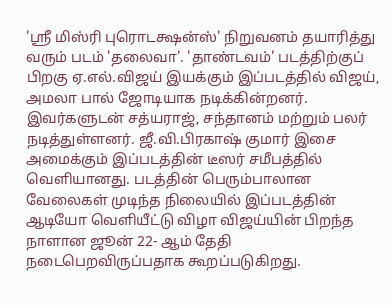'ஸ்ரீ மிஸ்ரி புரொடக்ஷன்ஸ்' நிறுவனம் தயாரித்து வரும் படம் 'தலைவா'. 'தாண்டவம்' படத்திற்குப் பிறகு ஏ.எல்.விஜய் இயக்கும் இப்படத்தில் விஜய், அமலா பால் ஜோடியாக நடிக்கின்றனர். இவர்களுடன் சத்யராஜ், சந்தானம் மற்றும் பலர் நடித்துள்ளனர். ஜீ.வி.பிரகாஷ் குமார் இசை அமைக்கும் இப்படத்தின் டீஸர் சமீபத்தில் வெளியானது. படத்தின் பெரும்பாலான வேலைகள் முடிந்த நிலையில் இப்படத்தின் ஆடியோ வெளியீட்டு விழா விஜய்யின் பிறந்த நாளான ஜூன் 22- ஆம் தேதி நடைபெறவிருப்பதாக கூறப்படுகிறது.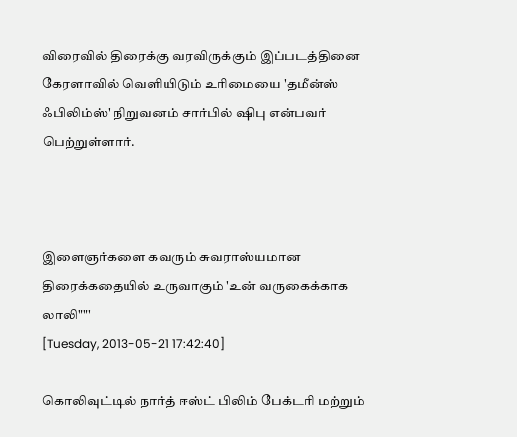விரைவில் திரைக்கு வரவிருக்கும் இப்படத்தினை கேரளாவில் வெளியிடும் உரிமையை 'தமீன்ஸ் ஃபிலிம்ஸ்' நிறுவனம் சார்பில் ஷிபு என்பவர் பெற்றுள்ளார்.



இளை‌ஞர்‌களை‌ கவரும்‌ சுவரா‌ஸ்‌யமா‌ன தி‌ரை‌க்‌கதை‌யில் உருவாகும் 'உன்‌ வருகை‌க்‌கா‌க லா‌லி‌""'
[Tuesday, 2013-05-21 17:42:40]

கொலிவுட்டில் நா‌ர்‌த்‌ ஈஸ்‌ட்‌ பி‌லி‌ம்‌ பே‌க்‌டரி‌ மற்‌றும்‌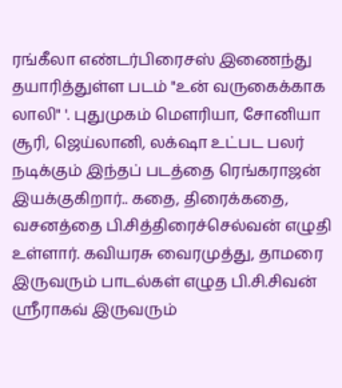ரங்‌கீ‌லா‌ எண்‌டர்‌பி‌ரை‌சஸ்‌ இணை‌ந்‌து தயா‌ரி‌த்‌துள்‌ள படம்‌ "உன்‌ வருகை‌க்‌கா‌க லா‌லி‌" '. பு‌துமுகம்‌ மெ‌ளரி‌யா‌, சோ‌னி‌யா‌ சூ‌ரி‌, ஜெ‌ய்‌லா‌னி‌, லக்‌ஷா‌ உட்‌பட பலர்‌ நடி‌க்‌கும்‌ இந்‌தப்‌ படத்‌தை ‌ரெ‌ங்‌கரா‌ஜன்‌ இயக்‌குகி‌றா‌ர்‌.. கதை‌, தி‌ரை‌க்‌கதை‌, வசனத்‌தை‌ பி‌.சி‌த்‌தி‌ரை‌ச்‌செ‌ல்‌வன்‌ எழுதி‌ உள்‌ளா‌ர்‌. கவி‌யரசு வை‌ரமுத்‌து, தா‌மரை‌ இருவரும்‌ பா‌டல்‌கள்‌ எழுத பி‌.சி‌.சி‌வன்‌ ஸ்ரீரா‌கவ்‌ இருவரும்‌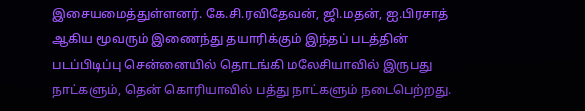இசை‌யமை‌த்‌துள்‌ளனர்‌. கே‌.சி‌.ரவி‌தே‌வன்‌, ஜி‌.மதன்‌, ஐ.பி‌ரசா‌த்‌ ஆகி‌ய மூ‌வரும்‌ இணை‌ந்‌து தயா‌ரி‌க்‌கும்‌ இந்‌தப்‌ படத்‌தி‌ன்‌ படப்‌பி‌டி‌ப்‌பு‌ செ‌ன்‌னை‌யி‌ல்‌ தொ‌டங்‌கி‌ மலே‌சி‌யா‌வி‌ல்‌ இருபது நா‌ட்‌களும்‌, தெ‌ன்‌ கொ‌ரி‌யா‌வி‌ல்‌ பத்‌து நா‌ட்‌களும் நடை‌பெ‌ற்றது.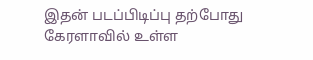இதன் படப்பிடிப்பு தற்‌போ‌து கே‌ரளா‌வி‌ல்‌ உள்‌ள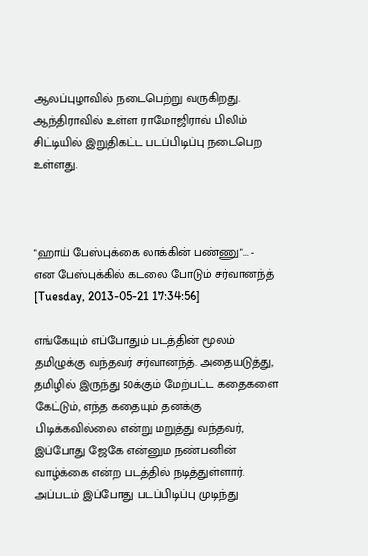ஆலப்‌பு‌ழா‌வி‌ல்‌ நடை‌பெ‌ற்‌று வருகி‌றது. ஆந்‌தி‌ரா‌வி‌ல்‌ உள்‌ள ரா‌மோ‌ஜி‌ரா‌வ்‌ பி‌லி‌ம்‌ சி‌ட்‌டி‌யி‌ல்‌ இறுதி‌கட்‌ட படப்‌பிடி‌ப்‌‌பு‌ நடை‌பெ‌ற உள்‌ளது.



"ஹாய் பேஸ்புக்கை லாக்கின் பண்ணு"... - என பேஸ்புக்கில் கடலை போடும் சர்வானந்த்
[Tuesday, 2013-05-21 17:34:56]

எங்கேயும் எப்போதும் படத்தின் மூலம் தமிழுக்கு வந்தவர் சர்வானந்த். அதையடுத்து, தமிழில் இருந்து 50க்கும் மேற்பட்ட கதைகளை கேட்டும், எந்த கதையும் தனக்கு பிடிக்கவில்லை என்று மறுத்து வந்தவர், இப்போது ஜேகே என்னும நண்பனின் வாழ்க்கை என்ற படத்தில் நடித்துள்ளார். அப்படம் இப்போது படப்பிடிப்பு முடிந்து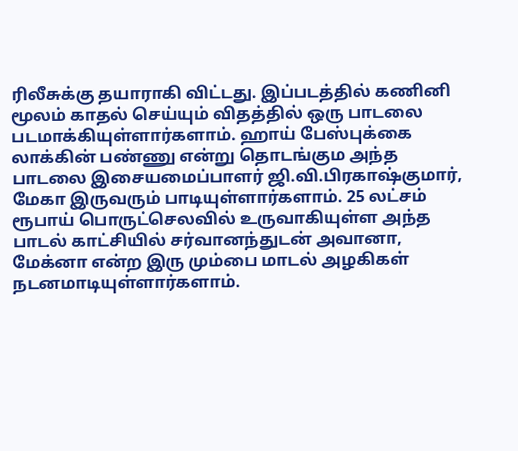ரிலீசுக்கு தயாராகி விட்டது. இப்படத்தில் கணினி மூலம் காதல் செய்யும் விதத்தில் ஒரு பாடலை படமாக்கியுள்ளார்களாம். ஹாய் பேஸ்புக்கை லாக்கின் பண்ணு என்று தொடங்கும அந்த பாடலை இசையமைப்பாளர் ஜி.வி.பிரகாஷ்குமார், மேகா இருவரும் பாடியுள்ளார்களாம். 25 லட்சம் ரூபாய் பொருட்செலவில் உருவாகியுள்ள அந்த பாடல் காட்சியில் சர்வானந்துடன் அவானா, மேக்னா என்ற இரு மும்பை மாடல் அழகிகள் நடனமாடியுள்ளார்களாம்.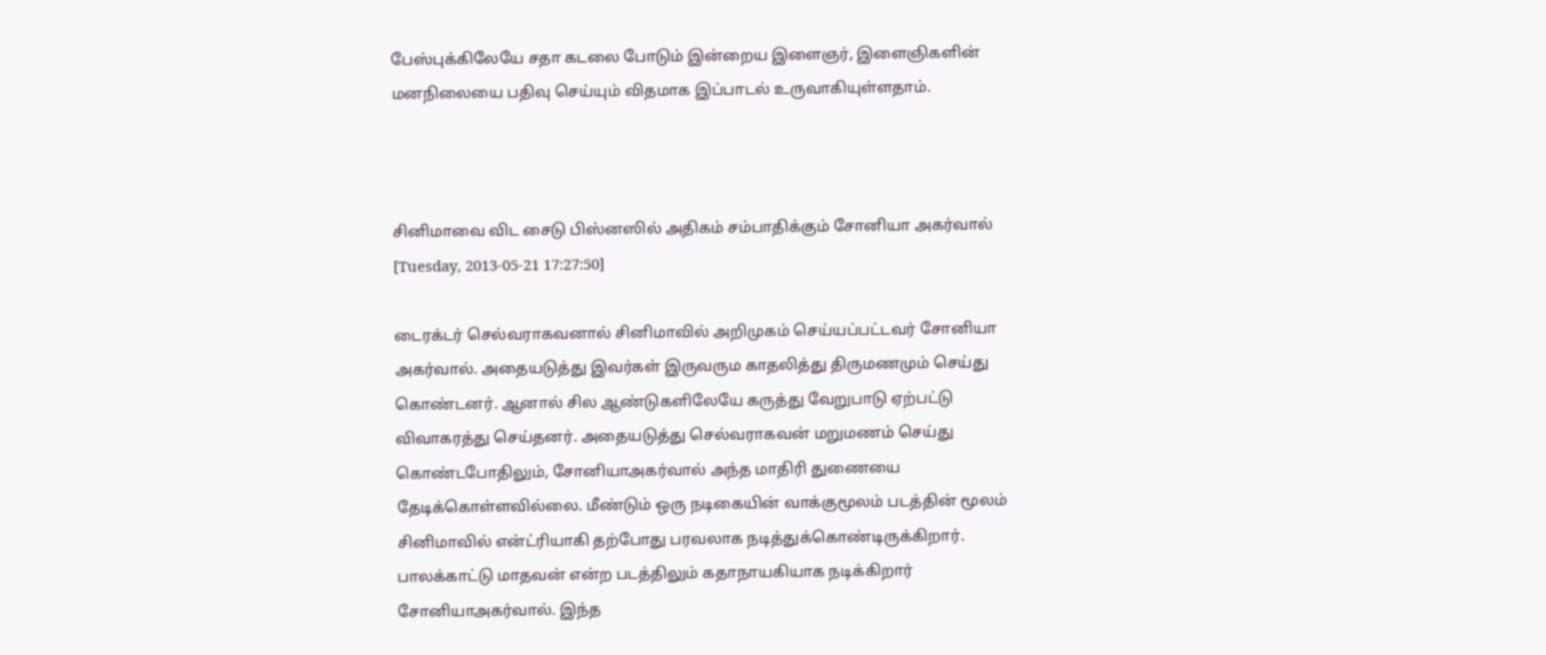பேஸ்புக்கிலேயே சதா கடலை போடும் இன்றைய இளைஞர், இளைஞிகளின் மனநிலையை பதிவு செய்யும் விதமாக இப்பாடல் உருவாகியுள்ளதாம்.



சினிமாவை விட சைடு பிஸ்னஸில் அதிகம் சம்பாதிக்கும் சோனியா அகர்வால்
[Tuesday, 2013-05-21 17:27:50]

டைரக்டர் செல்வராகவனால் சினிமாவில் அறிமுகம் செய்யப்பட்டவர் சோனியா அகர்வால். அதையடுத்து இவர்கள் இருவரும காதலித்து திருமணமும் செய்து கொண்டனர். ஆனால் சில ஆண்டுகளிலேயே கருத்து வேறுபாடு ஏற்பட்டு விவாகரத்து செய்தனர். அதையடுத்து செல்வராகவன் மறுமணம் செய்து கொண்டபோதிலும், சோனியாஅகர்வால் அந்த மாதிரி துணையை தேடிக்கொள்ளவில்லை. மீண்டும் ஒரு நடிகையின் வாக்குமூலம் படத்தின் மூலம் சினிமாவில் என்ட்ரியாகி தற்போது பரவலாக நடித்துக்கொண்டிருக்கிறார். பாலக்காட்டு மாதவன் என்ற படத்திலும் கதாநாயகியாக நடிக்கிறார் சோனியாஅகர்வால். இந்த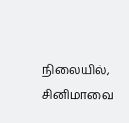நிலையில், சினிமாவை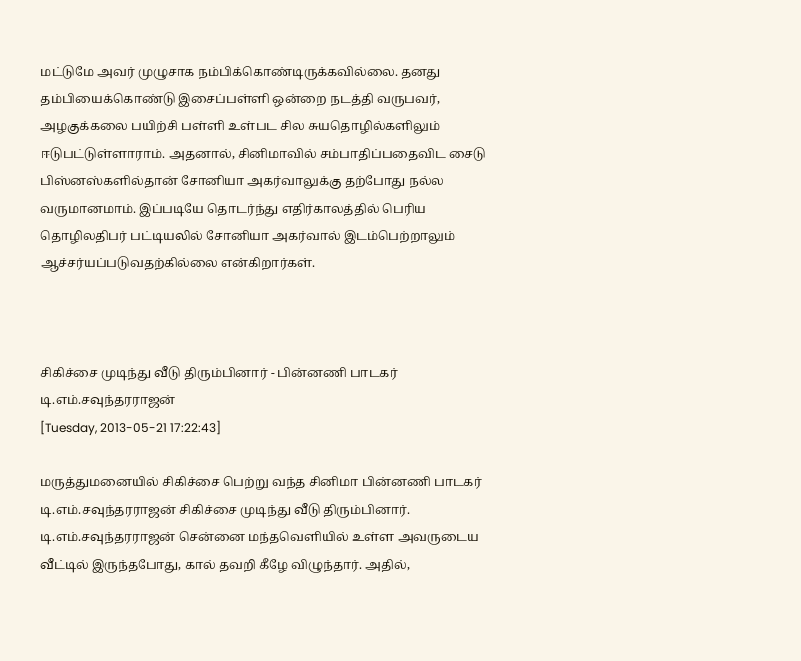மட்டுமே அவர் முழுசாக நம்பிக்கொண்டிருக்கவில்லை. தனது தம்பியைக்கொண்டு இசைப்பள்ளி ஒன்றை நடத்தி வருபவர், அழகுக்கலை பயிற்சி பள்ளி உள்பட சில சுயதொழில்களிலும் ஈடுபட்டுள்ளாராம். அதனால், சினிமாவில் சம்பாதிப்பதைவிட சைடு பிஸ்னஸ்களில்தான் சோனியா அகர்வாலுக்கு தற்போது நல்ல வருமானமாம். இப்படியே தொடர்ந்து எதிர்காலத்தில் பெரிய தொழிலதிபர் பட்டியலில் சோனியா அகர்வால் இடம்பெற்றாலும் ஆச்சர்யப்படுவதற்கில்லை என்கிறார்கள்.



சிகிச்சை முடிந்து வீடு திரும்பினார் - பின்னணி பாடகர் டி.எம்.சவுந்தரராஜன்
[Tuesday, 2013-05-21 17:22:43]

மருத்துமனையில் சிகிச்சை பெற்று வந்த சினிமா பின்னணி பாடகர் டி.எம்.சவுந்தரராஜன் சிகிச்சை முடிந்து வீடு திரும்பினார். டி.எம்.சவுந்தரராஜன் சென்னை மந்தவெளியில் உள்ள அவருடைய வீட்டில் இருந்தபோது, கால் தவறி கீழே விழுந்தார். அதில்,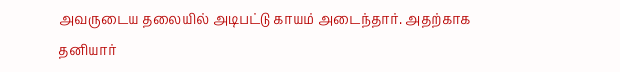அவருடைய தலையில் அடிபட்டு காயம் அடைந்தார். அதற்காக தனியார்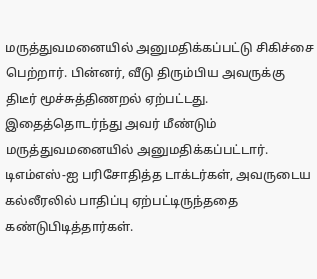மருத்துவமனையில் அனுமதிக்கப்பட்டு சிகிச்சை பெற்றார். பின்னர், வீடு திரும்பிய அவருக்கு திடீர் மூச்சுத்திணறல் ஏற்பட்டது. இதைத்தொடர்ந்து அவர் மீண்டும் மருத்துவமனையில் அனுமதிக்கப்பட்டார். டிஎம்எஸ்-ஐ பரிசோதித்த டாக்டர்கள், அவருடைய கல்லீரலில் பாதிப்பு ஏற்பட்டிருந்ததை கண்டுபிடித்தார்கள்.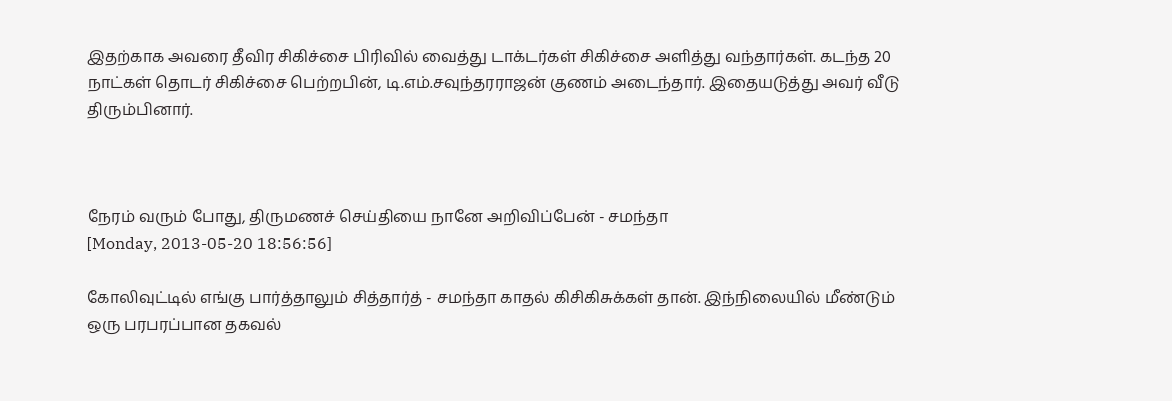இதற்காக அவரை தீவிர சிகிச்சை பிரிவில் வைத்து டாக்டர்கள் சிகிச்சை அளித்து வந்தார்கள். கடந்த 20 நாட்கள் தொடர் சிகிச்சை பெற்றபின், டி.எம்.சவுந்தரராஜன் குணம் அடைந்தார். இதையடுத்து அவர் வீடு திரும்பினார்.



நேரம் வரும் போது, திருமணச் செய்தியை நானே அறிவிப்பேன் - சமந்தா
[Monday, 2013-05-20 18:56:56]

கோலிவுட்டில் எங்கு பார்த்தாலும் சித்தார்த் - சமந்தா காதல் கிசிகிசுக்கள் தான். இந்நிலையில் மீண்டும் ஒரு பரபரப்பான தகவல்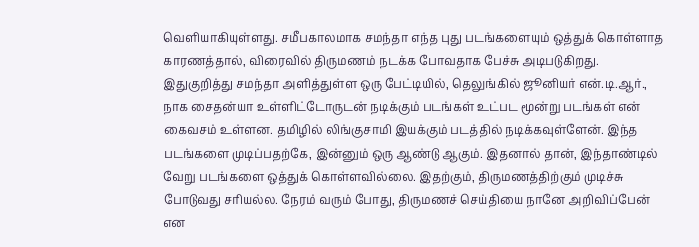வெளியாகியுள்ளது. சமீபகாலமாக சமந்தா எந்த புது படங்களையும் ஒத்துக் கொள்ளாத காரணத்தால், விரைவில் திருமணம் நடக்க போவதாக பேச்சு அடிபடுகிறது. இதுகுறித்து சமந்தா அளித்துள்ள ஒரு பேட்டியில், தெலுங்கில் ஜூனியர் என்.டி.ஆர்., நாக சைதன்யா உள்ளிட்டோருடன் நடிக்கும் படங்கள் உட்பட மூன்று படங்கள் என் கைவசம் உள்ளன. தமிழில் லிங்குசாமி இயக்கும் படத்தில் நடிக்கவுள்ளேன். இந்த படங்களை முடிப்பதற்கே, இன்னும் ஒரு ஆண்டு ஆகும். இதனால் தான், இந்தாண்டில் வேறு படங்களை ஒத்துக் கொள்ளவில்லை. இதற்கும், திருமணத்திற்கும் முடிச்சு போடுவது சரியல்ல. நேரம் வரும் போது, திருமணச் செய்தியை நானே அறிவிப்பேன் என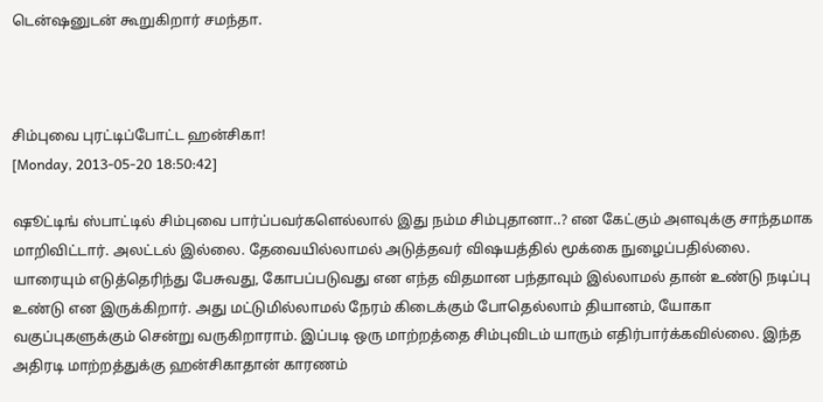டென்ஷனுடன் கூறுகிறார் சமந்தா.



சிம்புவை புரட்டிப்போட்ட ஹன்சிகா!
[Monday, 2013-05-20 18:50:42]

ஷூட்டிங் ஸ்பாட்டில் சிம்புவை பார்ப்பவர்களெல்லால் இது நம்ம சிம்புதானா..? என கேட்கும் அளவுக்கு சாந்தமாக மாறிவிட்டார். அலட்டல் இல்லை. தேவையில்லாமல் அடுத்தவர் விஷயத்தில் மூக்கை நுழைப்பதில்லை. யாரையும் எடுத்தெரிந்து பேசுவது, கோபப்படுவது என எந்த விதமான பந்தாவும் இல்லாமல் தான் உண்டு நடிப்பு உண்டு என இருக்கிறார். அது மட்டுமில்லாமல் நேரம் கிடைக்கும் போதெல்லாம் தியானம், யோகா வகுப்புகளுக்கும் சென்று வருகிறாராம். இப்படி ஒரு மாற்றத்தை சிம்புவிடம் யாரும் எதிர்பார்க்கவில்லை. இந்த அதிரடி மாற்றத்துக்கு ஹன்சிகாதான் காரணம்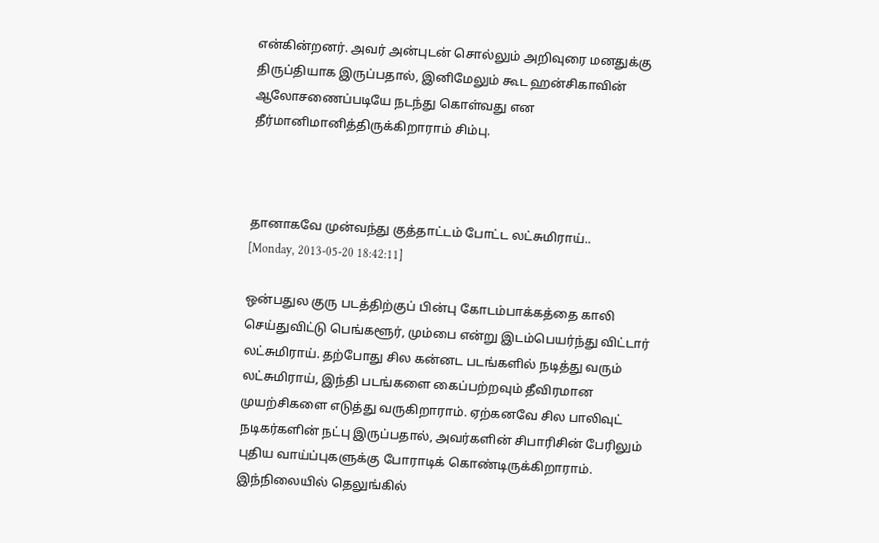என்கின்றனர். அவர் அன்புடன் சொல்லும் அறிவுரை மனதுக்கு திருப்தியாக இருப்பதால், இனிமேலும் கூட ஹன்சிகாவின் ஆலோசணைப்படியே நடந்து கொள்வது என தீர்மானிமானித்திருக்கிறாராம் சிம்பு.



தானாகவே முன்வந்து குத்தாட்டம் போட்ட லட்சுமிராய்..
[Monday, 2013-05-20 18:42:11]

ஒன்பதுல குரு படத்திற்குப் பின்பு கோடம்பாக்கத்தை காலி செய்துவிட்டு பெங்களூர், மும்பை என்று இடம்பெயர்ந்து விட்டார் லட்சுமிராய். தற்போது சில கன்னட படங்களில் நடித்து வரும் லட்சுமிராய், இந்தி படங்களை கைப்பற்றவும் தீவிரமான முயற்சிகளை எடுத்து வருகிறாராம். ஏற்கனவே சில பாலிவுட் நடிகர்களின் நட்பு இருப்பதால், அவர்களின் சிபாரிசின் பேரிலும் புதிய வாய்ப்புகளுக்கு போராடிக் கொண்டிருக்கிறாராம். இந்நிலையில் தெலுங்கில்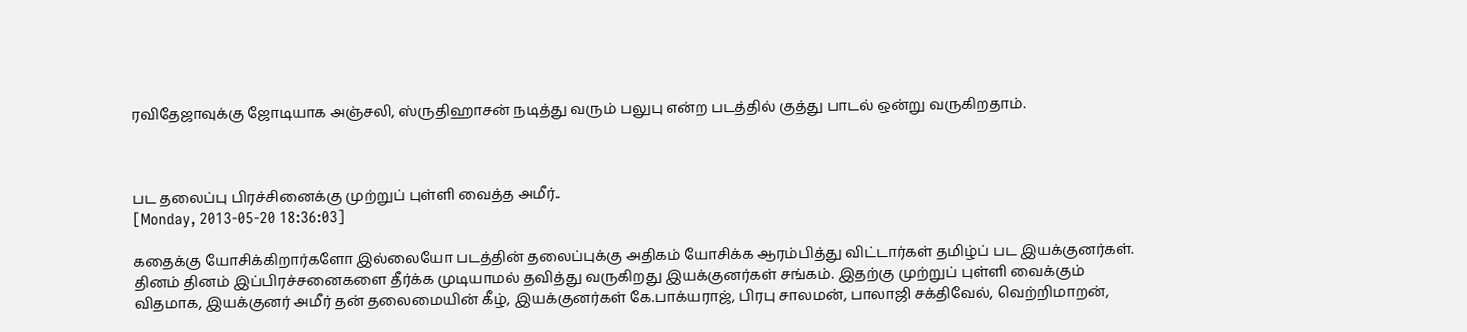ரவிதேஜாவுக்கு ஜோடியாக அஞ்சலி, ஸ்ருதிஹாசன் நடித்து வரும் பலுபு என்ற படத்தில் குத்து பாடல் ஒன்று வருகிறதாம்.



பட தலைப்பு பிரச்சினைக்கு முற்றுப் புள்ளி வைத்த அமீர்..
[Monday, 2013-05-20 18:36:03]

கதைக்கு யோசிக்கிறார்களோ இல்லையோ படத்தின் தலைப்புக்கு அதிகம் யோசிக்க ஆரம்பித்து விட்டார்கள் தமிழ்ப் பட இயக்குனர்கள். தினம் தினம் இப்பிரச்சனைகளை தீர்க்க முடியாமல் தவித்து வருகிறது இயக்குனர்கள் சங்கம். இதற்கு முற்றுப் புள்ளி வைக்கும் விதமாக, இயக்குனர் அமீர் தன் தலைமையி‌ன் கீழ், இயக்குனர்கள் கே.பாக்யராஜ், பிரபு சாலமன், பாலாஜி சக்திவேல், வெற்றிமாறன்,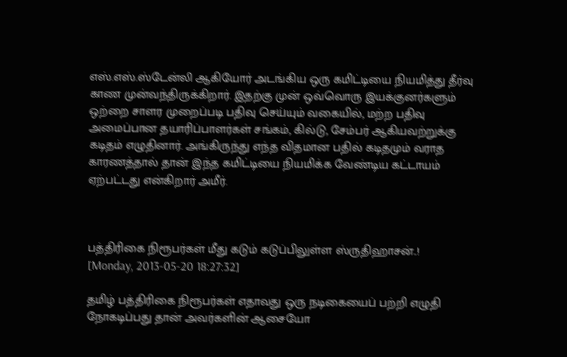எஸ்.எஸ்.ஸ்டேன்லி ஆகியோர் அடங்கிய ஒரு கமிட்டியை நியமித்து தீர்வு காண முன்வந்திருக்கிறார். இதற்கு முன் ஒவ்வொரு இயக்குனர்களும் ஒற்றை சாளர முறைப்படி பதிவு செய்யும் வகையில், மற்ற பதிவு அமைப்பான தயாரிப்பாளர்கள் சங்கம், கில்டு, சேம்பர் ஆகியவற்றுக்கு கடிதம் எழுதினார். அங்கிருந்து எந்த விதமான பதில் கடிதமும் வராத காரணத்தால் தான் இந்த கமிட்டியை நியமிக்க வேண்டிய கட்டாயம் ஏற்பட்டது என்கிறார் அமீர்.



பத்திரிகை நிரூபர்கள் மீது கடும் கடுப்பிலுள்ள ஸ்ருதிஹாசன்..!
[Monday, 2013-05-20 18:27:32]

தமிழ் பத்திரிகை நிரூபர்கள் எதாவது ஒரு நடிகையைப் பற்றி எழுதி நோகடிப்பது தான் அவர்களின் ஆசையோ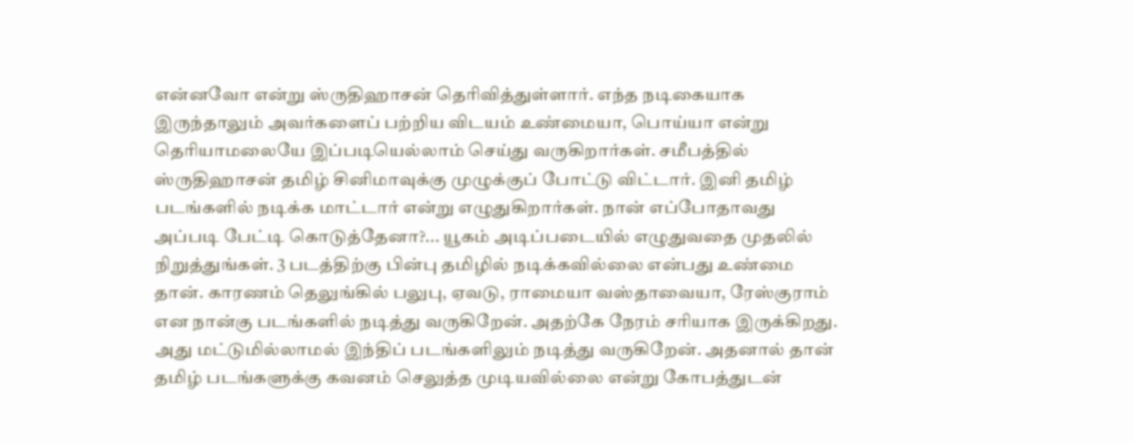என்னவோ என்று ஸ்ருதிஹாசன் தெரிவித்துள்ளார். எந்த நடிகையாக இருந்தாலும் அவர்களைப் பற்றிய விடயம் உண்மையா, பொய்யா என்று தெரியாமலையே இப்படியெல்லாம் செய்து வருகிறார்கள். சமீபத்தில் ஸ்ருதிஹாசன் தமிழ் சினிமாவுக்கு முழுக்குப் போட்டு விட்டார். இனி தமிழ் படங்களில் நடிக்க மாட்டார் என்று எழுதுகிறார்கள். நான் எப்போதாவது அப்படி பேட்டி கொடுத்தேனா?... யூகம் அடிப்படையில் எழுதுவதை முதலில் நிறுத்துங்கள். 3 படத்திற்கு பின்பு தமிழில் நடிக்கவில்லை என்பது உண்மை தான். காரணம் தெலுங்கில் பலுபு, ஏவடு, ராமையா வஸ்தாவையா, ரேஸ்குராம் என நான்கு படங்களில் நடித்து வருகிறேன். அதற்கே நேரம் சரியாக இருக்கிறது. அது மட்டுமில்லாமல் இந்திப் படங்களிலும் நடித்து வருகிறேன். அதனால் தான் தமிழ் படங்களுக்கு கவனம் செலுத்த முடியவில்லை என்று கோபத்துடன்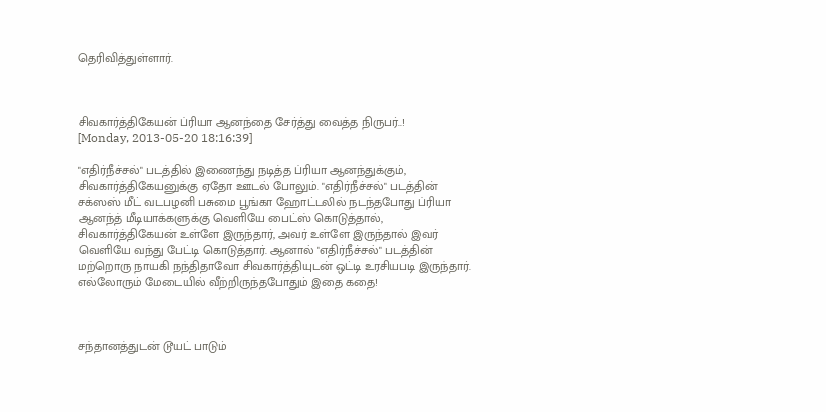தெரிவித்துள்ளார்.



சிவகார்த்திகேயன் ப்ரியா ஆனந்தை சேர்த்து வைத்த நிருபர்..!
[Monday, 2013-05-20 18:16:39]

"எதிர்நீச்சல்" படத்தில் இணைந்து நடித்த ப்ரியா ஆனந்துக்கும், சிவகார்த்திகேயனுக்கு ஏதோ ஊடல் போலும். "எதிர்நீச்சல்" படத்தின் சக்ஸஸ் மீட் வடபழனி பசுமை பூங்கா ஹோட்டலில் நடந்தபோது ப்ரியா ஆனந்த் மீடியாக்களுக்கு வெளியே பைட்ஸ் கொடுத்தால், சிவகார்த்திகேயன் உள்ளே இருந்தார், அவர் உள்ளே இருந்தால் இவர் வெளியே வந்து பேட்டி கொடுத்தார். ஆனால் "எதிர்நீச்சல்" படத்தின் மற்றொரு நாயகி நந்திதாவோ சிவகார்த்தியுடன் ஒட்டி உரசியபடி இருந்தார். எல்லோரும் மேடையில் வீற்றிருந்தபோதும் இதை கதை!



சந்தானத்துடன் டூயட் பாடும்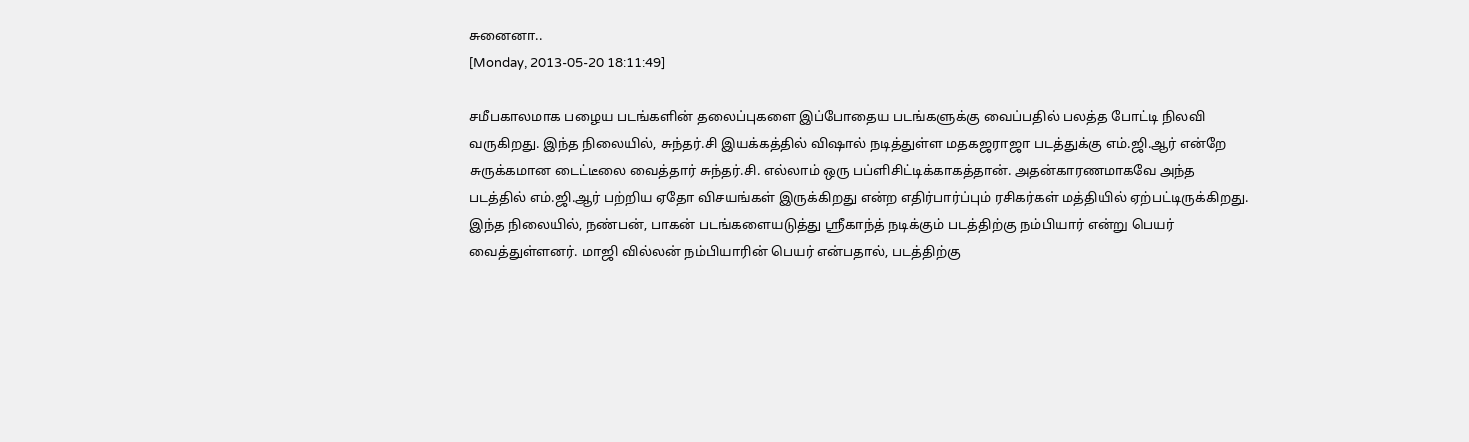சுனைனா..
[Monday, 2013-05-20 18:11:49]

சமீபகாலமாக பழைய படங்களின் தலைப்புகளை இப்போதைய படங்களுக்கு வைப்பதில் பலத்த போட்டி நிலவி வருகிறது. இந்த நிலையில், சுந்தர்.சி இயக்கத்தில் விஷால் நடித்துள்ள மதகஜராஜா படத்துக்கு எம்.ஜி.ஆர் என்றே சுருக்கமான டைட்டீலை வைத்தார் சுந்தர்.சி. எல்லாம் ஒரு பப்ளிசிட்டிக்காகத்தான். அதன்காரணமாகவே அந்த படத்தில் எம்.ஜி.ஆர் பற்றிய ஏதோ விசயங்கள் இருக்கிறது என்ற எதிர்பார்ப்பும் ரசிகர்கள் மத்தியில் ஏற்பட்டிருக்கிறது. இந்த நிலையில், நண்பன், பாகன் படங்களையடுத்து ஸ்ரீகாந்த் நடிக்கும் படத்திற்கு நம்பியார் என்று பெயர் வைத்துள்ளனர். மாஜி வில்லன் நம்பியாரின் பெயர் என்பதால், படத்திற்கு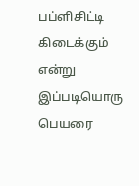பப்ளிசிட்டி கிடைக்கும் என்று இப்படியொரு பெயரை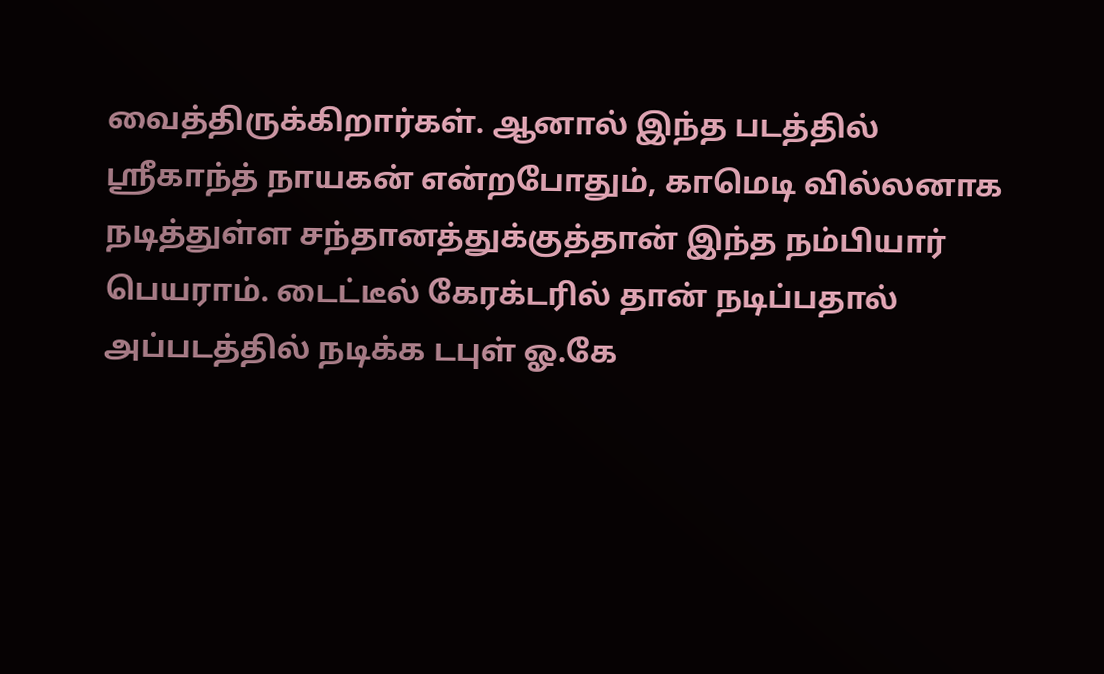வைத்திருக்கிறார்கள். ஆனால் இந்த படத்தில் ஸ்ரீகாந்த் நாயகன் என்றபோதும், காமெடி வில்லனாக நடித்துள்ள சந்தானத்துக்குத்தான் இந்த நம்பியார் பெயராம். டைட்டீல் கேரக்டரில் தான் நடிப்பதால் அப்படத்தில் நடிக்க டபுள் ஓ.கே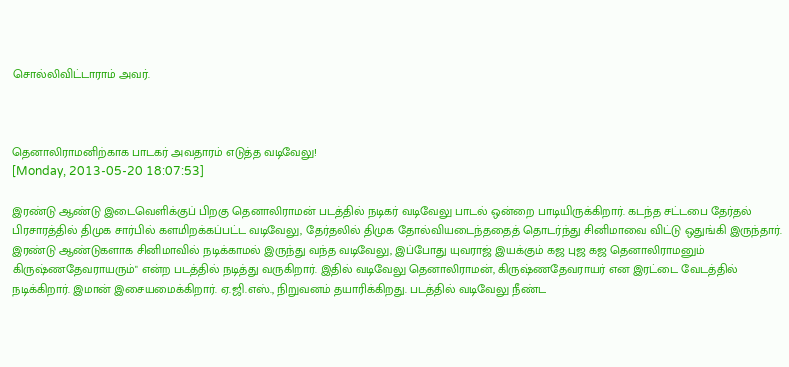சொல்லிவிட்டாராம் அவர்.



தெனாலிராமனிற்காக பாடகர் அவதாரம் எடுத்த வடிவேலு!
[Monday, 2013-05-20 18:07:53]

இரண்டு ஆண்டு இடைவெளிக்குப் பிறகு தெனாலிராமன் படத்தில் நடிகர் வடிவேலு பாடல் ஒன்றை பாடியிருக்கிறார். கடந்த சட்டபை தேர்தல் பிரசாரத்தில் திமுக சார்பில் களமிறக்கப்பட்ட வடிவேலு, தேர்தலில் திமுக தோல்வியடைந்ததைத் தொடர்ந்து சினிமாவை விட்டு ஒதுங்கி இருந்தார். இரண்டு ஆண்டுகளாக சினிமாவில் நடிக்காமல் இருந்து வந்த வடிவேலு, இப்போது யுவராஜ் இயக்கும் கஜ புஜ கஜ தெனாலிராமனும் கிருஷ்ணதேவராயரும்" என்ற படத்தில் நடித்து வருகிறார். இதில் வடிவேலு தெனாலிராமன், கிருஷ்ணதேவராயர் என இரட்டை வேடத்தில் நடிக்கிறார். இமான் இசையமைக்கிறார். ஏ.ஜி.எஸ்., நிறுவனம் தயாரிக்கிறது. படத்தில் வடிவேலு நீண்ட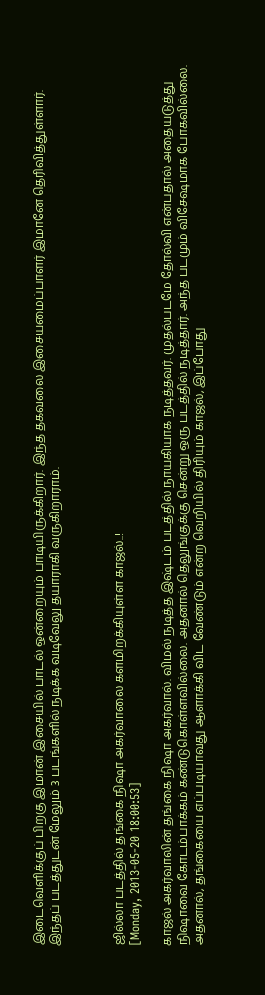இடைவெளிக்குப் பிறகு இமான் இசையில் பாடல் ஒன்றையும் பாடியிருக்கிறார். இந்த தகவலை இசையமைப்பாளர் இமானே தெரிவித்துள்ளார். இந்தப் படத்துடன் மேலும் 3 படங்களில் நடிக்க வடிவேலு தயாராகி வருகிறாராம்.



ஜில்லா படத்தில் தங்கை நிஷா அகர்வாலை களமிறக்கியுள்ள காஜல்..!
[Monday, 2013-05-20 18:00:53]

காஜல் அகர்வாலின் தங்கை நிஷா அகர்வால். விமல் நடித்த இஷ்டம் படத்தில் நாயகியாக நடித்தவர். முதல்படமே தோல்வி என்பதால் அதையடுத்து நிஷாவை கோடம்பாக்கம் கண்டுகொள்ளவில்லை. அதனால் தெலுங்குக்கு சென்று ஒரு படத்தில் நடித்தார். அந்த படமும் விசேஷமாக போகவில்லை. அதனால், தங்கையை எப்படியாவது ஆளாக்கி விட வேண்டும் என்ற வெறியில் திரியும் காஜல், இப்போது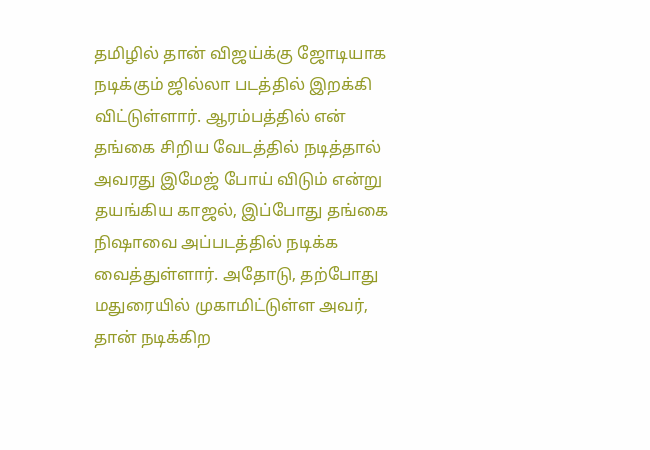தமிழில் தான் விஜய்க்கு ஜோடியாக நடிக்கும் ஜில்லா படத்தில் இறக்கி விட்டுள்ளார். ஆரம்பத்தில் என் தங்கை சிறிய வேடத்தில் நடித்தால் அவரது இமேஜ் போய் விடும் என்று தயங்கிய காஜல், இப்போது தங்கை நிஷாவை அப்படத்தில் நடிக்க வைத்துள்ளார். அதோடு, தற்போது மதுரையில் முகாமிட்டுள்ள அவர், தான் நடிக்கிற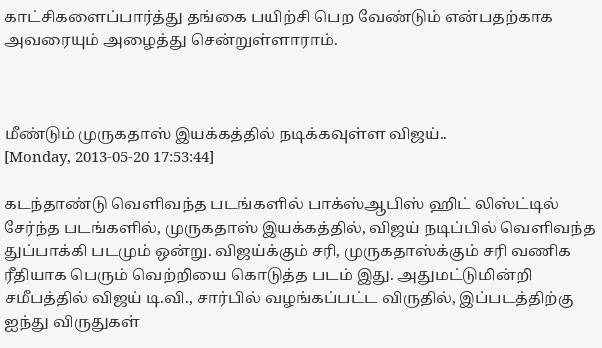காட்சிகளைப்பார்த்து தங்கை பயிற்சி பெற வேண்டும் என்பதற்காக அவரையும் அழைத்து சென்றுள்ளாராம்.



மீண்டும் முருகதாஸ் இயக்கத்தில் நடிக்கவுள்ள விஜய்..
[Monday, 2013-05-20 17:53:44]

கடந்தாண்டு வெளிவந்த படங்களில் பாக்ஸ்ஆபிஸ் ஹிட் லிஸ்ட்டில் சேர்ந்த படங்களில், முருகதாஸ் இயக்கத்தில், விஜய் நடிப்பில் வெளிவந்த துப்பாக்கி படமும் ஒன்று. விஜய்க்கும் சரி, முருகதாஸ்க்கும் சரி வணிக ரீதியாக பெரும் வெற்றியை கொடுத்த படம் இது. அதுமட்டுமின்றி சமீபத்தில் விஜய் டி.வி., சார்பில் வழங்கப்பட்ட விருத‌ில், இப்படத்திற்கு ஐந்து விருதுகள்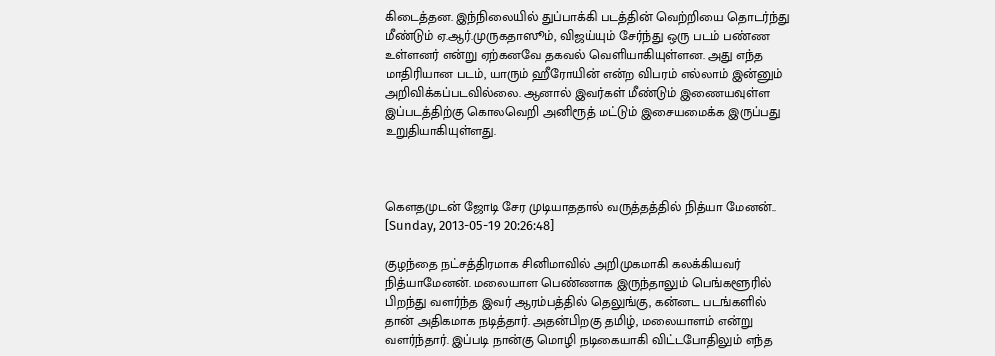கிடைத்தன. இந்நிலையில் துப்பாக்கி படத்தின் வெற்றியை தொடர்ந்து மீண்டும் ஏ.ஆர்.முருகதாஸூம், விஜய்யும் சேர்ந்து ஒரு படம் பண்ண உள்ளனர் என்று ஏற்கனவே தகவல் வெளியாகியுள்ளன. அது எந்த மாதிரியான படம், யாரும் ஹீரோயின் என்ற விபரம் எல்லாம் இன்னும் அறிவிக்கப்படவில்லை. ஆனால் இவர்கள் மீண்டும் இணையவுள்ள இப்படத்திற்கு கொலவெறி அனிரூத் மட்டும் இசையமைக்க இருப்பது உறுதியாகியுள்ளது.



கௌதமுடன் ஜோடி சேர முடியாததால் வருத்தத்தில் நித்யா மேனன்..
[Sunday, 2013-05-19 20:26:48]

குழந்தை நட்சத்திரமாக சினிமாவில் அறிமுகமாகி கலக்கியவர் நித்யாமேனன். மலையாள பெண்ணாக இருந்தாலும் பெங்களூரில் பிறந்து வளர்ந்த இவர் ஆரம்பத்தில் தெலுங்கு, கன்னட படங்களில் தான் அதிகமாக நடித்தார். அதன்பிறகு தமிழ், மலையாளம் என்று வளர்ந்தார். இப்படி நான்கு மொழி நடிகையாகி விட்டபோதிலும் எந்த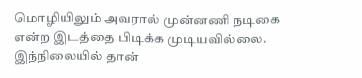மொழியிலும் அவரால் முன்னணி நடிகை என்ற இடத்தை பிடிக்க முடியவில்லை. இந்நிலையில் தான்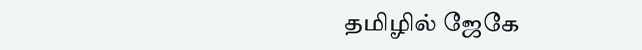தமிழில் ஜேகே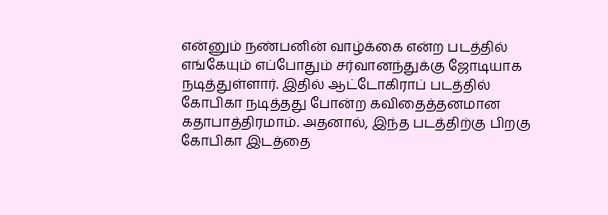என்னும் நண்பனின் வாழ்க்கை என்ற படத்தில் எங்கேயும் எப்போதும் சர்வானந்துக்கு ஜோடியாக நடித்துள்ளார். இதில் ஆட்டோகிராப் படத்தில் கோபிகா நடித்தது போன்ற கவிதைத்தனமான கதாபாத்திரமாம். அதனால், இந்த படத்திற்கு பிறகு கோபிகா இடத்தை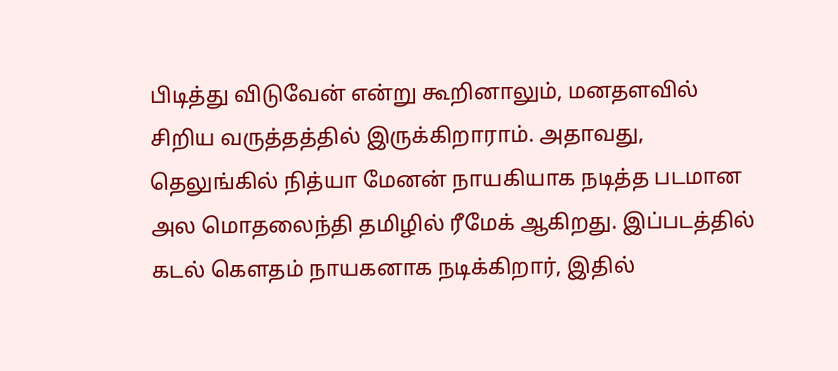பிடித்து விடுவேன் என்று கூறினாலும், மனதளவில் சிறிய வருத்தத்தில் இருக்கிறாராம். அதாவது, தெலுங்கில் நித்யா மேனன் நாயகியாக நடித்த படமான அல மொதலைந்தி தமிழில் ரீமேக் ஆகிறது. இப்படத்தில் கடல் கௌதம் நாயகனாக நடிக்கிறார், இதில்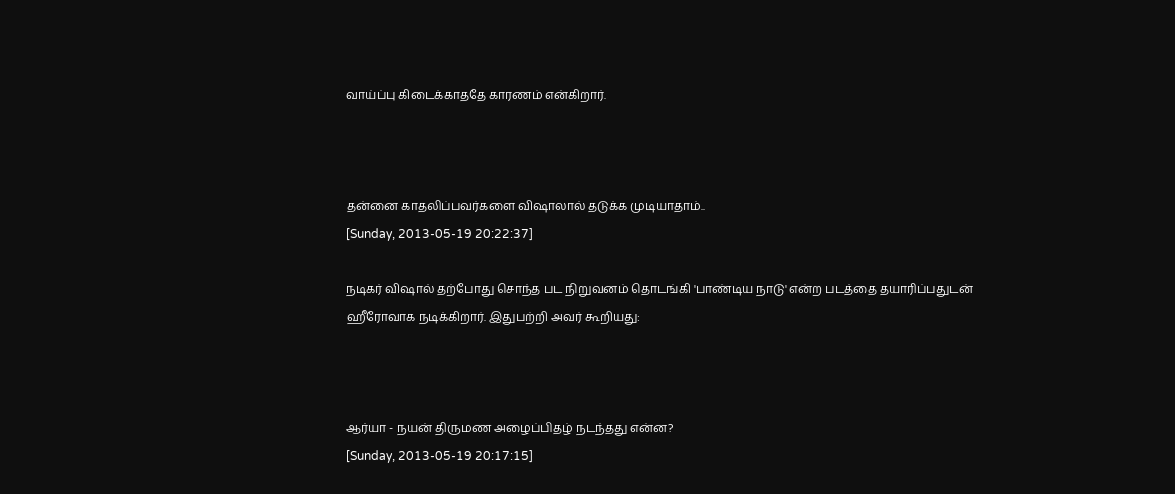வாய்ப்பு கிடைக்காததே காரணம் என்கிறார்.



தன்னை காதலிப்பவர்களை விஷாலால் தடுக்க முடியாதாம்..
[Sunday, 2013-05-19 20:22:37]

நடிகர் விஷால் தற்போது சொந்த பட நிறுவனம் தொடங்கி 'பாண்டிய நாடு' என்ற படத்தை தயாரிப்பதுடன் ஹீரோவாக நடிக்கிறார். இதுபற்றி அவர் கூறியது:



ஆர்யா - நயன் திருமண அழைப்பிதழ் நடந்தது என்ன?
[Sunday, 2013-05-19 20:17:15]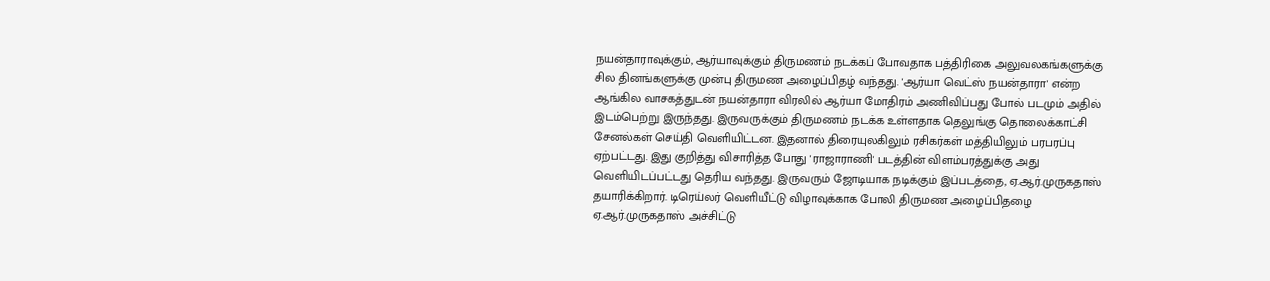நயன்தாராவுக்கும், ஆர்யாவுக்கும் திருமணம் நடக்கப் போவதாக பத்திரிகை அலுவலகங்களுக்கு சில தினங்களுக்கு முன்பு திருமண அழைப்பிதழ் வந்தது. 'ஆர்யா வெட்ஸ் நயன்தாரா' என்ற ஆங்கில வாசகத்துடன் நயன்தாரா விரலில் ஆர்யா மோதிரம் அணிவிப்பது போல் படமும் அதில் இடம்பெற்று இருந்தது. இருவருக்கும் திருமணம் நடக்க உள்ளதாக தெலுங்கு தொலைக்காட்சி சேனல்கள் செய்தி வெளியிட்டன. இதனால் திரையுலகிலும் ரசிகர்கள் மத்தியிலும் பரபரப்பு ஏற்பட்டது. இது குறித்து விசாரித்த போது 'ராஜாராணி' படத்தின் விளம்பரத்துக்கு அது வெளியிடப்பட்டது தெரிய வந்தது. இருவரும் ஜோடியாக நடிக்கும் இப்படத்தை, ஏ.ஆர்.முருகதாஸ் தயாரிக்கிறார். டிரெய்லர் வெளியீட்டு விழாவுக்காக போலி திருமண அழைப்பிதழை ஏ.ஆர்.முருகதாஸ் அச்சிட்டு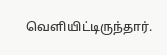வெளியிட்டிருந்தார்.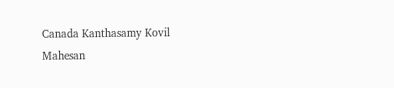Canada Kanthasamy Kovil
Mahesan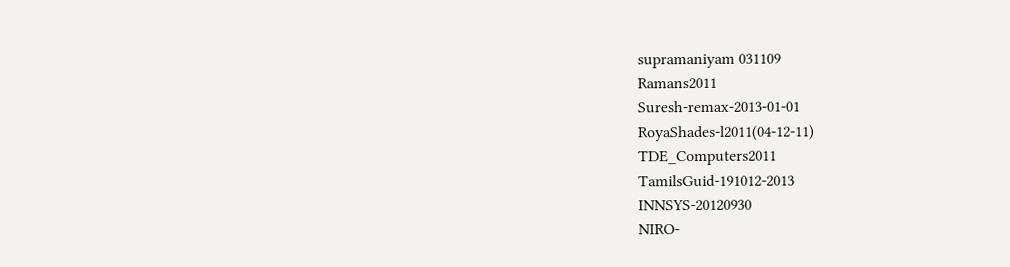supramaniyam 031109
Ramans2011
Suresh-remax-2013-01-01
RoyaShades-l2011(04-12-11)
TDE_Computers2011
TamilsGuid-191012-2013
INNSYS-20120930
NIRO-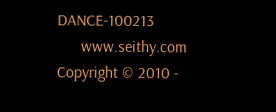DANCE-100213
      www.seithy.com      Copyright © 2010 -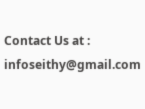Contact Us at : infoseithy@gmail.com